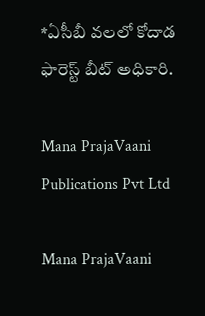*ఏసీబీ వలలో కోదాడ ఫారెస్ట్ బీట్ అధికారి.

Mana PrajaVaani Publications Pvt Ltd

Mana PrajaVaani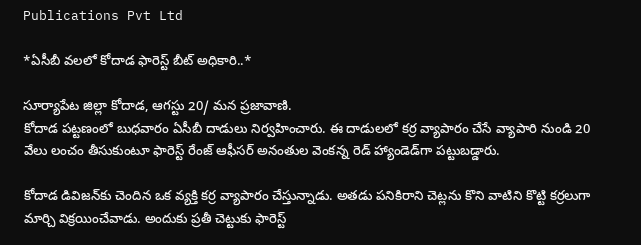Publications Pvt Ltd

*ఏసీబీ వలలో కోదాడ ఫారెస్ట్ బీట్ అధికారి..*

సూర్యాపేట జిల్లా కోదాడ, ఆగస్టు 20/ మన ప్రజావాణి.
కోదాడ పట్టణంలో బుధవారం ఏసీబీ దాడులు నిర్వహించారు. ఈ దాడులలో కర్ర వ్యాపారం చేసే వ్యాపారి నుండి 20 వేలు లంచం తీసుకుంటూ ఫారెస్ట్ రేంజ్ ఆఫీసర్ అనంతుల వెంకన్న రెడ్ హ్యాండెడ్‌గా పట్టుబడ్డారు.

కోదాడ డివిజన్‌కు చెందిన ఒక వ్యక్తి కర్ర వ్యాపారం చేస్తున్నాడు. అతడు పనికిరాని చెట్లను కొని వాటిని కొట్టి కర్రలుగా మార్చి విక్రయించేవాడు. అందుకు ప్రతీ చెట్టుకు ఫారెస్ట్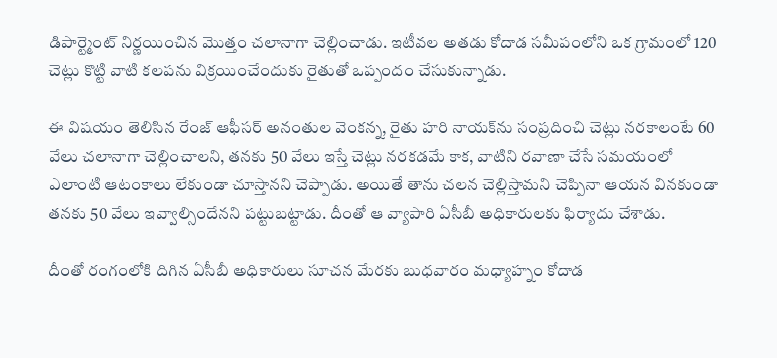డిపార్ట్మెంట్ నిర్ణయించిన మొత్తం చలానాగా చెల్లించాడు. ఇటీవల అతడు కోదాడ సమీపంలోని ఒక గ్రామంలో 120 చెట్లు కొట్టి వాటి కలపను విక్రయించేందుకు రైతుతో ఒప్పందం చేసుకున్నాడు.

ఈ విషయం తెలిసిన రేంజ్ ఆఫీసర్ అనంతుల వెంకన్న, రైతు హరి నాయక్‌ను సంప్రదించి చెట్లు నరకాలంటే 60 వేలు చలానాగా చెల్లించాలని, తనకు 50 వేలు ఇస్తే చెట్లు నరకడమే కాక, వాటిని రవాణా చేసే సమయంలో ఎలాంటి ఆటంకాలు లేకుండా చూస్తానని చెప్పాడు. అయితే తాను చలన చెల్లిస్తామని చెప్పినా ఆయన వినకుండా తనకు 50 వేలు ఇవ్వాల్సిందేనని పట్టుబట్టాడు. దీంతో ఆ వ్యాపారి ఏసీబీ అధికారులకు ఫిర్యాదు చేశాడు.

దీంతో రంగంలోకి దిగిన ఏసీబీ అధికారులు సూచన మేరకు బుధవారం మధ్యాహ్నం కోదాడ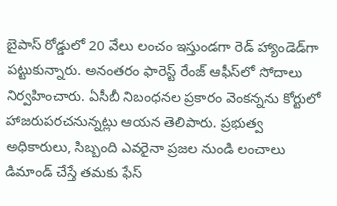బైపాస్ రోడ్డులో 20 వేలు లంచం ఇస్తుండగా రెడ్ హ్యాండెడ్‌గా పట్టుకున్నారు. అనంతరం ఫారెస్ట్ రేంజ్ ఆఫీస్‌లో సోదాలు నిర్వహించారు. ఏసీబీ నిబంధనల ప్రకారం వెంకన్నను కోర్టులో హాజరుపరచనున్నట్లు ఆయన తెలిపారు. ప్రభుత్వ అధికారులు, సిబ్బంది ఎవరైనా ప్రజల నుండి లంచాలు డిమాండ్ చేస్తే తమకు ఫేస్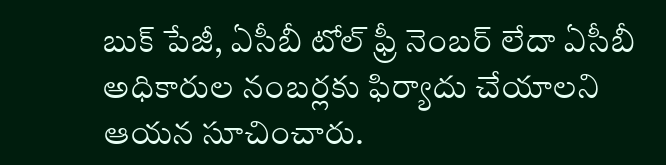బుక్ పేజీ, ఏసీబీ టోల్ ఫ్రీ నెంబర్ లేదా ఏసీబీ అధికారుల నంబర్లకు ఫిర్యాదు చేయాలని ఆయన సూచించారు.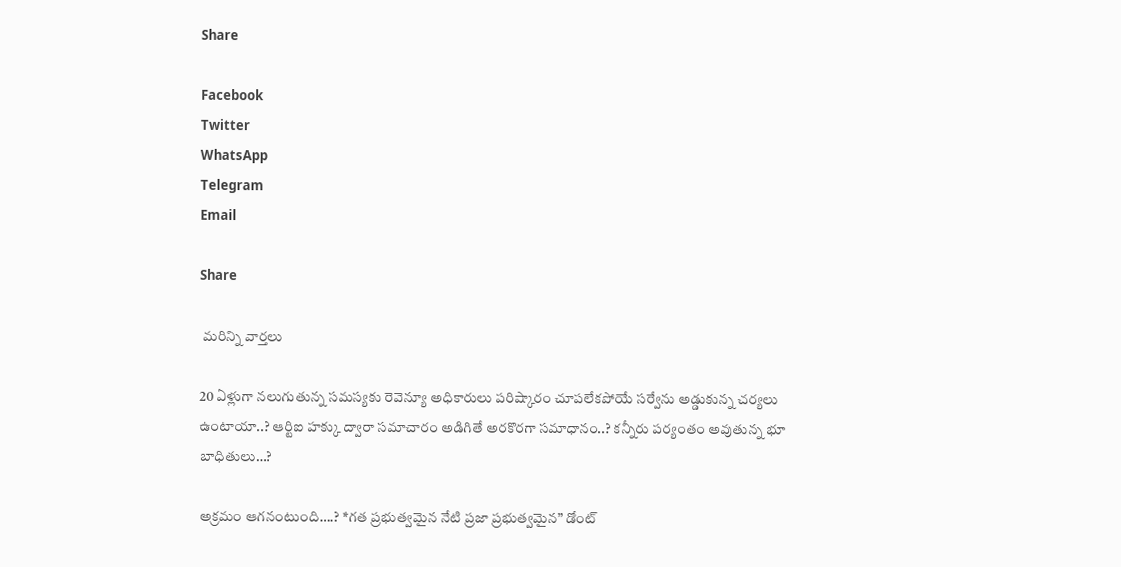Share

Facebook
Twitter
WhatsApp
Telegram
Email

Share

 మరిన్ని వార్తలు

20 ఏళ్లుగా నలుగుతున్న సమస్యకు రెవెన్యూ అధికారులు పరిష్కారం చూపలేకపోయే సర్వేను అడ్డుకున్న చర్యలు ఉంటాయా..? ఆర్టిఐ హక్కు ద్వారా సమాచారం అడిగితే అరకొరగా సమాధానం..? కన్నీరు పర్యంతం అవుతున్న భూ బాధితులు…?

అక్రమం ఆగనంటుంది….? *గత ప్రభుత్వమైన నేటి ప్రజా ప్రభుత్వమైన” డోంట్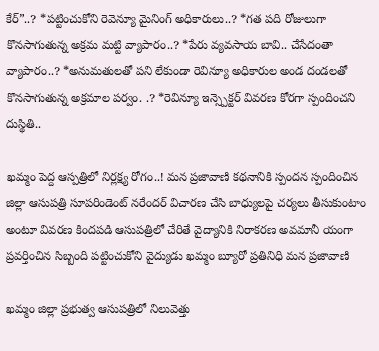కేర్”..? *పట్టించుకోని రెవెన్యూ మైనింగ్ అధికారులు..? *గత పది రోజులుగా కొనసాగుతున్న అక్రమ మట్టి వ్యాపారం..? *పేరు వ్యవసాయ బావి.. చేసేదంతా వ్యాపారం..? *అనుమతులతో పని లేకుండా రెవిన్యూ అధికారుల అండ దండలతో కొనసాగుతున్న అక్రమాల పర్వం. .? *రెవిన్యూ ఇన్స్పెక్టర్ వివరణ కోరగా స్పందించని దుస్థితి..

ఖమ్మం పెద్ద ఆస్పత్రిలో నిర్లక్ష్య రోగం..! మన ప్రజావాణి కథనానికి స్పందన స్పందించిన జిల్లా ఆసుపత్రి సూపరిండెంట్ నరేందర్ విచారణ చేసి బాధ్యులపై చర్యలు తీసుకుంటాం అంటూ వివరణ కిందపడి ఆసుపత్రిలో చేరితే వైద్యానికి నిరాకరణ అవమానీ యంగా ప్రవర్తించిన సిబ్బంది పట్టించుకోని వైద్యుడు ఖమ్మం బ్యూరో ప్రతినిధి మన ప్రజావాణి

ఖమ్మం జిల్లా ప్రభుత్వ ఆసుపత్రిలో నిలువెత్తు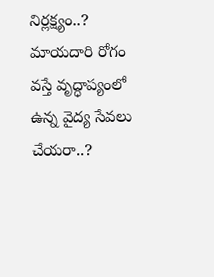నిర్లక్ష్యం..? మాయదారి రోగం వస్తే వృద్ధాప్యంలో ఉన్న వైద్య సేవలు చేయరా..?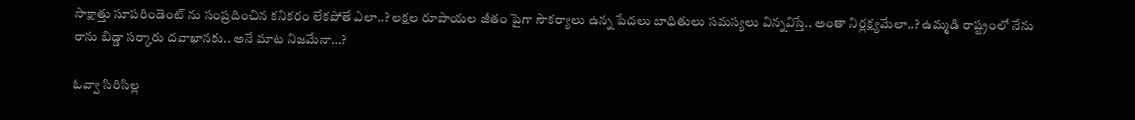సాక్షాత్తు సూపరిండెంట్ ను సంప్రదించిన కనికరం లేకపోతే ఎలా..? లక్షల రూపాయల జీతం పైగా సౌకర్యాలు ఉన్న పేదలు బాధితులు సమస్యలు విన్నవిస్తే.. అంతా నిర్లక్ష్యమేలా..? ఉమ్మడి రాష్ట్రంలో నేను రాను బిడ్డా సర్కారు దవాఖానకు.. అనే మాట నిజమేనా…?

ఓవ్వా సిరిసిల్ల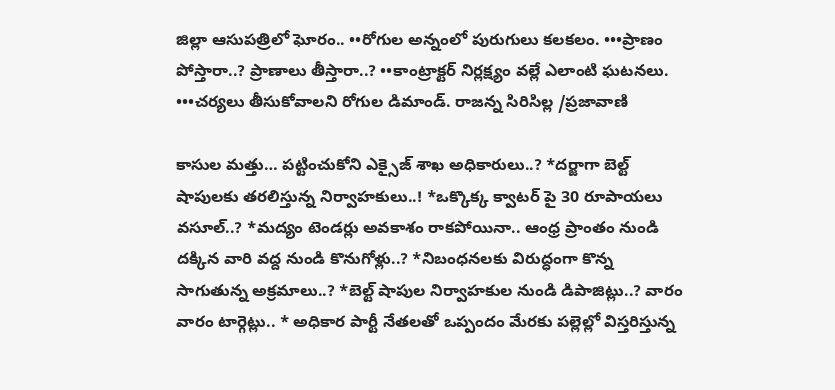జిల్లా ఆసుపత్రిలో ఘోరం.. ••రోగుల అన్నంలో పురుగులు కలకలం. •••ప్రాణం పోస్తారా..? ప్రాణాలు తీస్తారా..? ••కాంట్రాక్టర్ నిర్లక్ష్యం వల్లే ఎలాంటి ఘటనలు. •••చర్యలు తీసుకోవాలని రోగుల డిమాండ్. రాజన్న సిరిసిల్ల /ప్రజావాణి

కాసుల మత్తు… పట్టించుకోని ఎక్సైజ్ శాఖ అధికారులు..? *దర్జాగా బెల్ట్ షాపులకు తరలిస్తున్న నిర్వాహకులు..! *ఒక్కొక్క క్వాటర్ పై 30 రూపాయలు వసూల్..? *మద్యం టెండర్లు అవకాశం రాకపోయినా.. ఆంధ్ర ప్రాంతం నుండి దక్కిన వారి వద్ద నుండి కొనుగోళ్లు..? *నిబంధనలకు విరుద్ధంగా కొన్న సాగుతున్న అక్రమాలు..? *బెల్ట్ షాపుల నిర్వాహకుల నుండి డిపాజిట్లు..? వారం వారం టార్గెట్లు.. * అధికార పార్టీ నేతలతో ఒప్పందం మేరకు పల్లెల్లో విస్తరిస్తున్న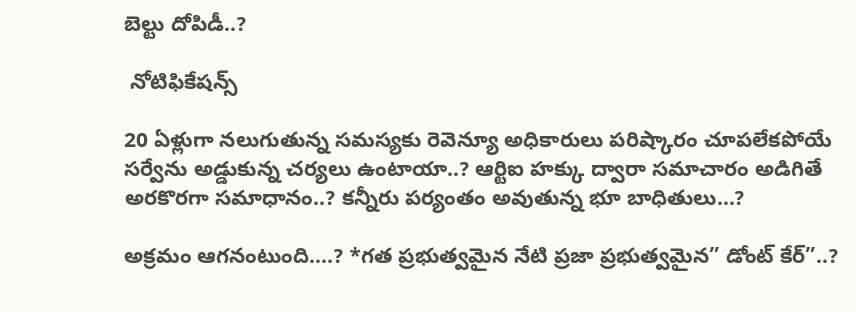బెల్టు దోపిడీ..?

 నోటిఫికేషన్స్

20 ఏళ్లుగా నలుగుతున్న సమస్యకు రెవెన్యూ అధికారులు పరిష్కారం చూపలేకపోయే సర్వేను అడ్డుకున్న చర్యలు ఉంటాయా..? ఆర్టిఐ హక్కు ద్వారా సమాచారం అడిగితే అరకొరగా సమాధానం..? కన్నీరు పర్యంతం అవుతున్న భూ బాధితులు…?

అక్రమం ఆగనంటుంది….? *గత ప్రభుత్వమైన నేటి ప్రజా ప్రభుత్వమైన” డోంట్ కేర్”..?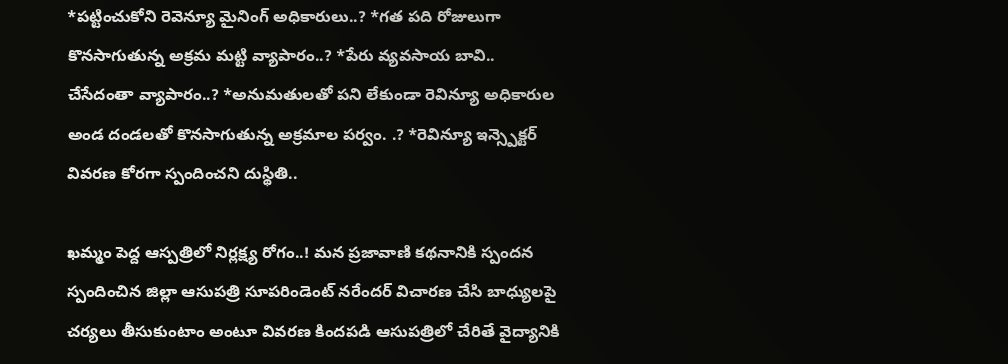*పట్టించుకోని రెవెన్యూ మైనింగ్ అధికారులు..? *గత పది రోజులుగా కొనసాగుతున్న అక్రమ మట్టి వ్యాపారం..? *పేరు వ్యవసాయ బావి.. చేసేదంతా వ్యాపారం..? *అనుమతులతో పని లేకుండా రెవిన్యూ అధికారుల అండ దండలతో కొనసాగుతున్న అక్రమాల పర్వం. .? *రెవిన్యూ ఇన్స్పెక్టర్ వివరణ కోరగా స్పందించని దుస్థితి..

ఖమ్మం పెద్ద ఆస్పత్రిలో నిర్లక్ష్య రోగం..! మన ప్రజావాణి కథనానికి స్పందన స్పందించిన జిల్లా ఆసుపత్రి సూపరిండెంట్ నరేందర్ విచారణ చేసి బాధ్యులపై చర్యలు తీసుకుంటాం అంటూ వివరణ కిందపడి ఆసుపత్రిలో చేరితే వైద్యానికి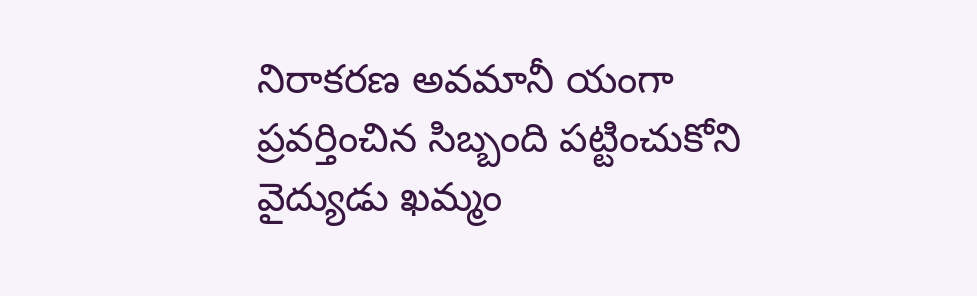నిరాకరణ అవమానీ యంగా ప్రవర్తించిన సిబ్బంది పట్టించుకోని వైద్యుడు ఖమ్మం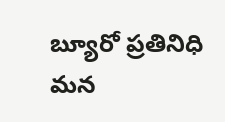బ్యూరో ప్రతినిధి మన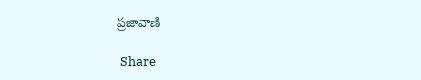ప్రజావాణి

 Share